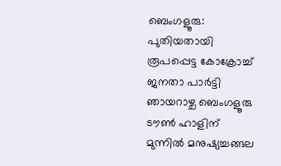ബെംഗളൂരു: പുതിയതായി രൂപപ്പെട്ട കോക്രോച്ച് ജനതാ പാർട്ടി ഞായറാഴ്ച ബെംഗളൂരു ടൗൺ ഹാളിന് മുന്നിൽ മനുഷ്യച്ചങ്ങല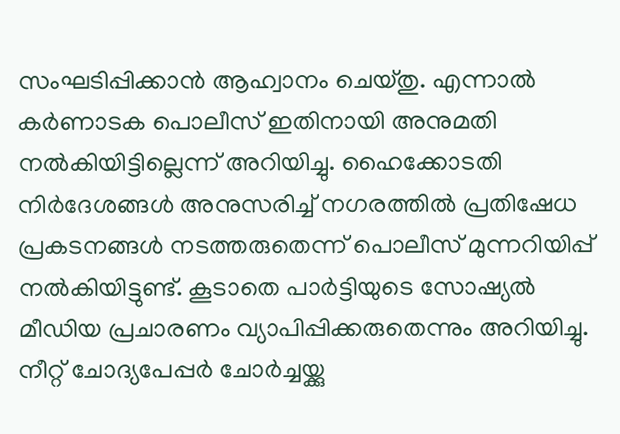സംഘടിപ്പിക്കാൻ ആഹ്വാനം ചെയ്തു. എന്നാൽ കർണാടക പൊലീസ് ഇതിനായി അനുമതി നൽകിയിട്ടില്ലെന്ന് അറിയിച്ചു. ഹൈക്കോടതി നിർദേശങ്ങൾ അനുസരിച്ച് നഗരത്തിൽ പ്രതിഷേധ പ്രകടനങ്ങൾ നടത്തരുതെന്ന് പൊലീസ് മുന്നറിയിപ്പ് നൽകിയിട്ടുണ്ട്. കൂടാതെ പാർട്ടിയുടെ സോഷ്യൽ മീഡിയ പ്രചാരണം വ്യാപിപ്പിക്കരുതെന്നും അറിയിച്ചു.
നീറ്റ് ചോദ്യപേപ്പർ ചോർച്ചയ്ക്കു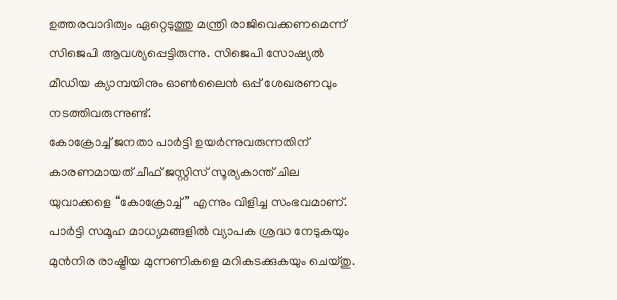ഉത്തരവാദിത്വം ഏറ്റെടുത്തു മന്ത്രി രാജിവെക്കണമെന്ന് സിജെപി ആവശ്യപ്പെട്ടിരുന്നു. സിജെപി സോഷ്യൽ മീഡിയ ക്യാമ്പയിനും ഓൺലൈൻ ഒപ്പ് ശേഖരണവും നടത്തിവരുന്നുണ്ട്.
കോക്രോച്ച് ജനതാ പാർട്ടി ഉയർന്നുവരുന്നതിന് കാരണമായത് ചീഫ് ജസ്റ്റിസ് സൂര്യകാന്ത് ചില യുവാക്കളെ “കോക്രോച്ച്” എന്നും വിളിച്ച സംഭവമാണ്. പാർട്ടി സമൂഹ മാധ്യമങ്ങളിൽ വ്യാപക ശ്രദ്ധ നേടുകയും മുൻനിര രാഷ്ട്രീയ മുന്നണികളെ മറികടക്കുകയും ചെയ്തു.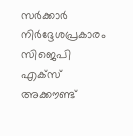സർക്കാർ നിർദ്ദേശപ്രകാരം സിജെപി എക്സ് അക്കൗണ്ട്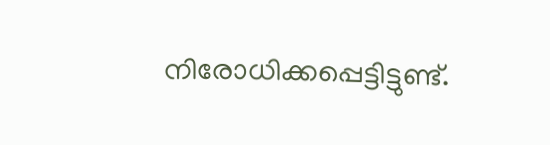നിരോധിക്കപ്പെട്ടിട്ടുണ്ട്.